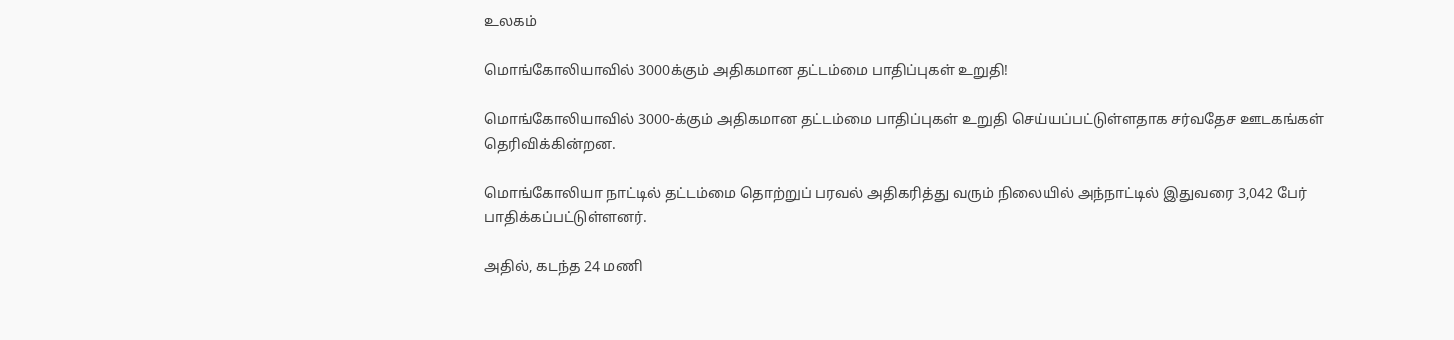உலகம்

மொங்கோலியாவில் 3000க்கும் அதிகமான தட்டம்மை பாதிப்புகள் உறுதி!

மொங்கோலியாவில் 3000-க்கும் அதிகமான தட்டம்மை பாதிப்புகள் உறுதி செய்யப்பட்டுள்ளதாக சர்வதேச ஊடகங்கள் தெரிவிக்கின்றன.

மொங்கோலியா நாட்டில் தட்டம்மை தொற்றுப் பரவல் அதிகரித்து வரும் நிலையில் அந்நாட்டில் இதுவரை 3,042 பேர் பாதிக்கப்பட்டுள்ளனர்.

அதில், கடந்த 24 மணி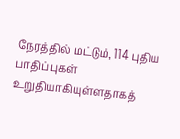நேரத்தில் மட்டும், 114 புதிய பாதிப்புகள் உறுதியாகியுள்ளதாகத்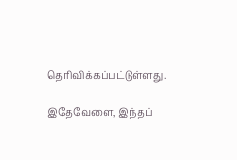தெரிவிக்கப்பட்டுள்ளது.

இதேவேளை, இந்தப்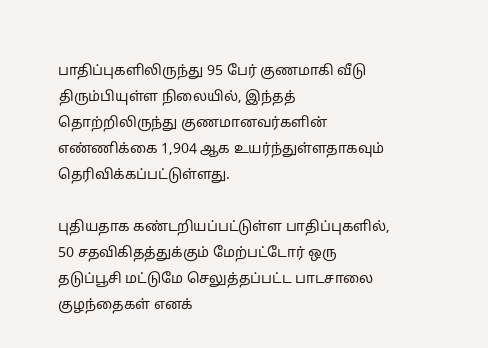பாதிப்புகளிலிருந்து 95 பேர் குணமாகி வீடு திரும்பியுள்ள நிலையில், இந்தத் தொற்றிலிருந்து குணமானவர்களின் எண்ணிக்கை 1,904 ஆக உயர்ந்துள்ளதாகவும் தெரிவிக்கப்பட்டுள்ளது.

புதியதாக கண்டறியப்பட்டுள்ள பாதிப்புகளில், 50 சதவிகிதத்துக்கும் மேற்பட்டோர் ஒரு தடுப்பூசி மட்டுமே செலுத்தப்பட்ட பாடசாலை குழந்தைகள் எனக்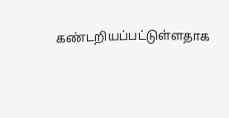கண்டறியப்பட்டுள்ளதாக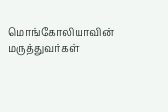மொங்கோலியாவின் மருத்துவர்கள்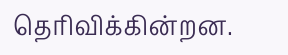தெரிவிக்கின்றன.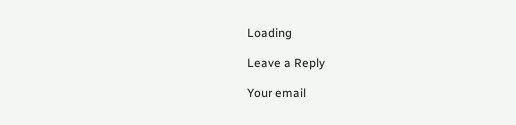Loading

Leave a Reply

Your email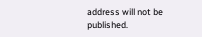address will not be published.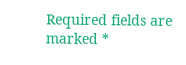Required fields are marked *